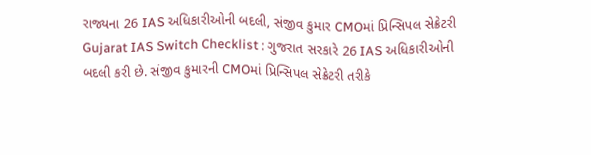રાજ્યના 26 IAS અધિકારીઓની બદલી, સંજીવ કુમાર CMOમાં પ્રિન્સિપલ સેક્રેટરી
Gujarat IAS Switch Checklist : ગુજરાત સરકારે 26 IAS અધિકારીઓની બદલી કરી છે. સંજીવ કુમારની CMOમાં પ્રિન્સિપલ સેક્રેટરી તરીકે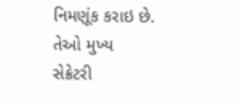નિમણૂંક કરાઇ છે. તેઓ મુખ્ય સેક્રેટરી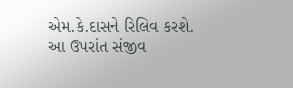એમ.કે.દાસને રિલિવ કરશે. આ ઉપરાંત સંજીવ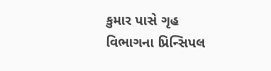કુમાર પાસે ગૃહ વિભાગના પ્રિન્સિપલ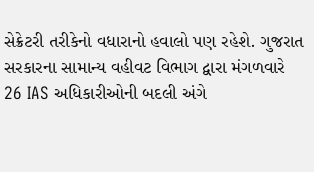સેક્રેટરી તરીકેનો વધારાનો હવાલો પણ રહેશે. ગુજરાત સરકારના સામાન્ય વહીવટ વિભાગ દ્વારા મંગળવારે 26 IAS અધિકારીઓની બદલી અંગે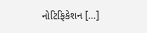નોટિફિકેશન […]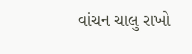વાંચન ચાલુ રાખો